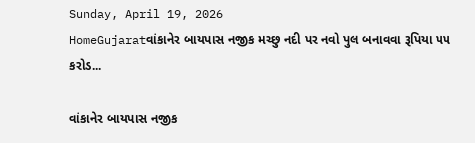Sunday, April 19, 2026
HomeGujaratવાંકાનેર બાયપાસ નજીક મચ્છુ નદી પર નવો પુલ બનાવવા રૂપિયા ૫૫ કરોડ...

વાંકાનેર બાયપાસ નજીક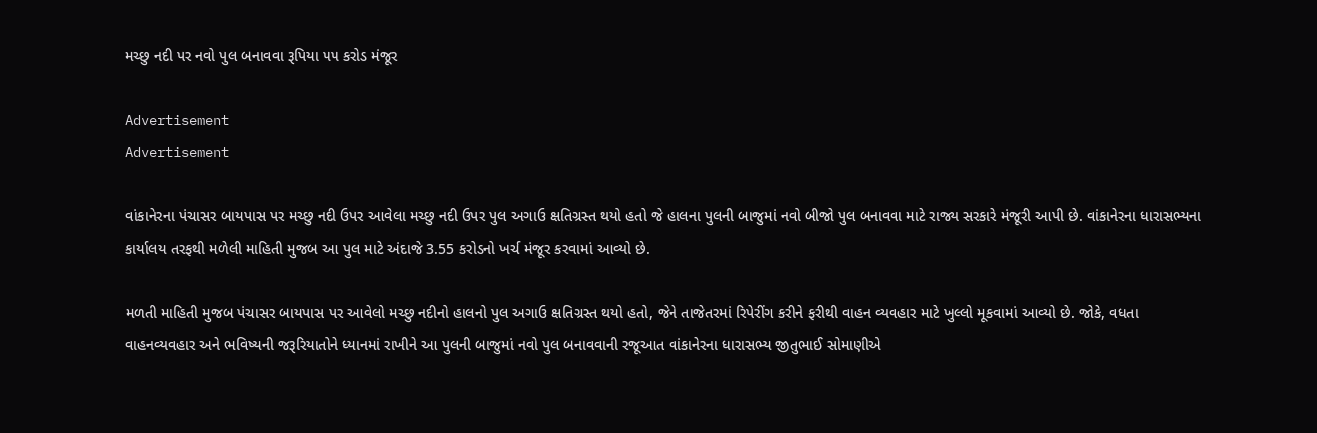મચ્છુ નદી પર નવો પુલ બનાવવા રૂપિયા ૫૫ કરોડ મંજૂર

Advertisement
Advertisement

વાંકાનેરના પંચાસર બાયપાસ પર મચ્છુ નદી ઉપર આવેલા મચ્છુ નદી ઉપર પુલ અગાઉ ક્ષતિગ્રસ્ત થયો હતો જે હાલના પુલની બાજુમાં નવો બીજો પુલ બનાવવા માટે રાજ્ય સરકારે મંજૂરી આપી છે. વાંકાનેરના ધારાસભ્યના કાર્યાલય તરફથી મળેલી માહિતી મુજબ આ પુલ માટે અંદાજે 3.55 કરોડનો ખર્ચ મંજૂર કરવામાં આવ્યો છે.

મળતી માહિતી મુજબ પંચાસર બાયપાસ પર આવેલો મચ્છુ નદીનો હાલનો પુલ અગાઉ ક્ષતિગ્રસ્ત થયો હતો, જેને તાજેતરમાં રિપેરીંગ કરીને ફરીથી વાહન વ્યવહાર માટે ખુલ્લો મૂકવામાં આવ્યો છે. જોકે, વધતા વાહનવ્યવહાર અને ભવિષ્યની જરૂરિયાતોને ધ્યાનમાં રાખીને આ પુલની બાજુમાં નવો પુલ બનાવવાની રજૂઆત વાંકાનેરના ધારાસભ્ય જીતુભાઈ સોમાણીએ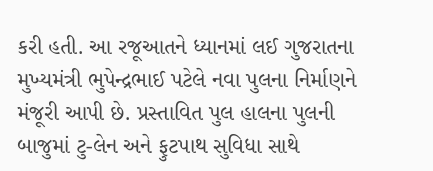કરી હતી. આ રજૂઆતને ધ્યાનમાં લઈ ગુજરાતના મુખ્યમંત્રી ભુપેન્દ્રભાઈ પટેલે નવા પુલના નિર્માણને મંજૂરી આપી છે. પ્રસ્તાવિત પુલ હાલના પુલની બાજુમાં ટુ-લેન અને ફુટપાથ સુવિધા સાથે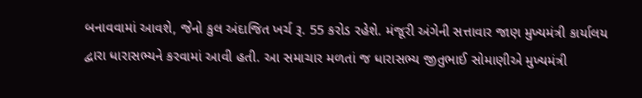બનાવવામાં આવશે, જેનો કુલ અંદાજિત ખર્ચ રૂ. 55 કરોડ રહેશે. મંજૂરી અંગેની સત્તાવાર જાણ મુખ્યમંત્રી કાર્યાલય દ્વારા ધારાસભ્યને કરવામાં આવી હતી. આ સમાચાર મળતાં જ ધારાસભ્ય જીતુભાઈ સોમાણીએ મુખ્યમંત્રી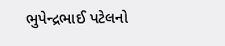ભુપેન્દ્રભાઈ પટેલનો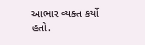આભાર વ્યક્ત કર્યો હતો.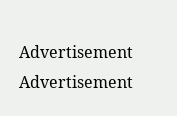Advertisement
Advertisement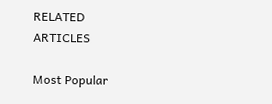RELATED ARTICLES

Most Popular